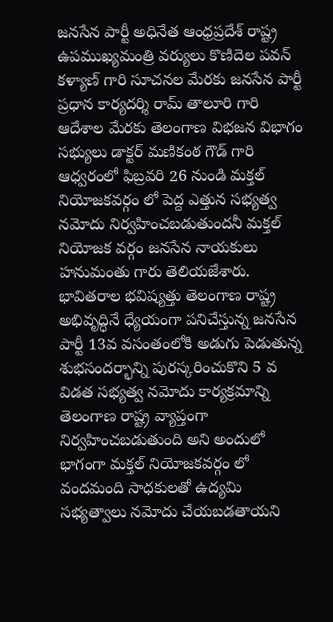జనసేన పార్టీ అధినేత ఆంధ్రప్రదేశ్ రాష్ట్ర ఉపముఖ్యమంత్రి వర్యులు కొణిదెల పవన్ కళ్యాణ్ గారి సూచనల మేరకు జనసేన పార్టీ ప్రధాన కార్యదర్శి రామ్ తాలూరి గారి ఆదేశాల మేరకు తెలంగాణ విభజన విభాగం సభ్యులు డాక్టర్ మణికంఠ గౌడ్ గారి ఆధ్వరంలో ఫిబ్రవరి 26 నుండి మక్తల్ నియోజకవర్గం లో పెద్ద ఎత్తున సభ్యత్వ నమోదు నిర్వహించబడుతుందనీ మక్తల్ నియోజక వర్గం జనసేన నాయకులు హనుమంతు గారు తెలియజేశారు. భావితరాల భవిష్యత్తు తెలంగాణ రాష్ట్ర అభివృద్ధినే ధ్యేయంగా పనిచేస్తున్న జనసేన పార్టీ 13వ వసంతంలోకి అడుగు పెడుతున్న శుభసందర్భాన్ని పురస్కరించుకొని 5 వ విడత సభ్యత్వ నమోదు కార్యక్రమాన్ని తెలంగాణ రాష్ట్ర వ్యాప్తంగా నిర్వహించబడుతుంది అని అందులో భాగంగా మక్తల్ నియోజకవర్గం లో వందమంది సాధకులతో ఉద్యమి సభ్యత్వాలు నమోదు చేయబడతాయని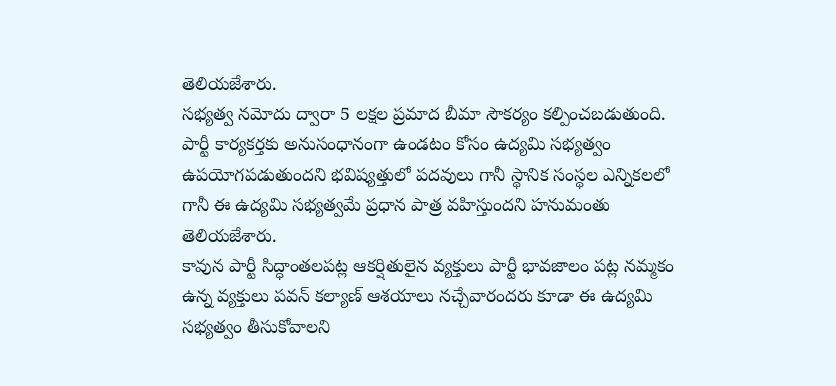తెలియజేశారు.
సభ్యత్వ నమోదు ద్వారా 5 లక్షల ప్రమాద బీమా సౌకర్యం కల్పించబడుతుంది. పార్టీ కార్యకర్తకు అనుసంధానంగా ఉండటం కోసం ఉద్యమి సభ్యత్వం ఉపయోగపడుతుందని భవిష్యత్తులో పదవులు గానీ స్థానిక సంస్థల ఎన్నికలలో గానీ ఈ ఉద్యమి సభ్యత్వమే ప్రధాన పాత్ర వహిస్తుందని హనుమంతు తెలియజేశారు.
కావున పార్టీ సిద్ధాంతలపట్ల ఆకర్షితులైన వ్యక్తులు పార్టీ భావజాలం పట్ల నమ్మకం ఉన్న వ్యక్తులు పవన్ కల్యాణ్ ఆశయాలు నచ్చేవారందరు కూడా ఈ ఉద్యమి సభ్యత్వం తీసుకోవాలని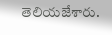తెలియజేశారు.